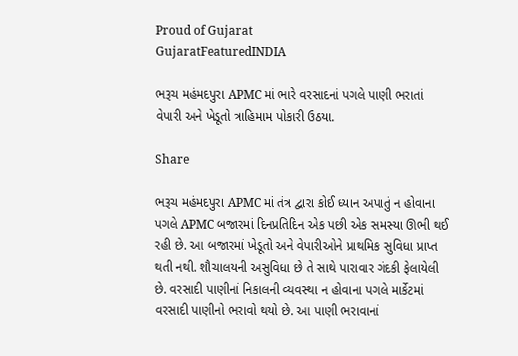Proud of Gujarat
GujaratFeaturedINDIA

ભરૂચ મહંમદપુરા APMC માં ભારે વરસાદનાં પગલે પાણી ભરાતાં વેપારી અને ખેડૂતો ત્રાહિમામ પોકારી ઉઠયા.

Share

ભરૂચ મહંમદપુરા APMC માં તંત્ર દ્વારા કોઈ ધ્યાન અપાતું ન હોવાના પગલે APMC બજારમાં દિનપ્રતિદિન એક પછી એક સમસ્યા ઊભી થઈ રહી છે. આ બજારમાં ખેડૂતો અને વેપારીઓને પ્રાથમિક સુવિધા પ્રાપ્ત થતી નથી. શૌચાલયની અસુવિધા છે તે સાથે પારાવાર ગંદકી ફેલાયેલી છે. વરસાદી પાણીનાં નિકાલની વ્યવસ્થા ન હોવાના પગલે માર્કેટમાં વરસાદી પાણીનો ભરાવો થયો છે. આ પાણી ભરાવાનાં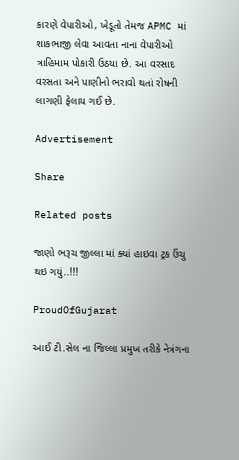કારણે વેપારીઓ, ખેડૂતો તેમજ APMC માં શાકભાજી લેવા આવતા નાના વેપારીઓ ત્રાહિમામ પોકારી ઉઠયા છે. આ વરસાદ વરસતા અને પાણીનો ભરાવો થતાં રોષની લાગણી ફેલાય ગઈ છે.

Advertisement

Share

Related posts

જાણો ભરૂચ જીલ્લા માં ક્યાં હાઇવા ટ્રક ઉંચુ થઇ ગયું..!!!

ProudOfGujarat

આઈ ટી.સેલ ના જિલ્લા પ્રમુખ તરીકે નેત્રંગના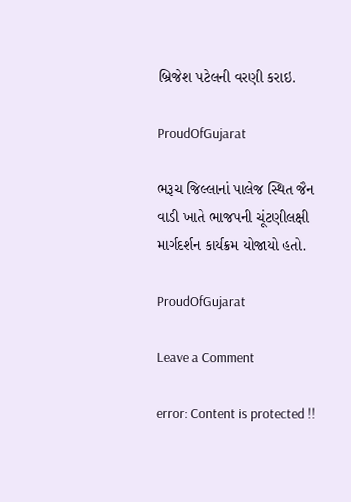બ્રિજેશ પટેલની વરણી કરાઇ.

ProudOfGujarat

ભરૂચ જિલ્લાનાં પાલેજ સ્થિત જૈન વાડી ખાતે ભાજપની ચૂંટણીલક્ષી માર્ગદર્શન કાર્યક્રમ યોજાયો હતો.

ProudOfGujarat

Leave a Comment

error: Content is protected !!